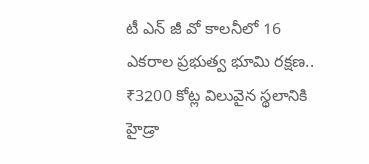టీ ఎన్ జీ వో కాలనీలో 16 ఎకరాల ప్రభుత్వ భూమి రక్షణ.. ₹3200 కోట్ల విలువైన స్థలానికి హైడ్రా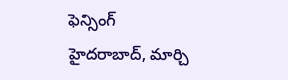ఫెన్సింగ్
హైదరాబాద్, మార్చి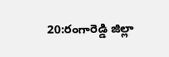20:రంగారెడ్డి జిల్లా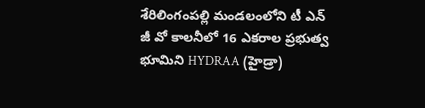శేరిలింగంపల్లి మండలంలోని టీ ఎన్ జీ వో కాలనీలో 16 ఎకరాల ప్రభుత్వ భూమిని HYDRAA (హైడ్రా)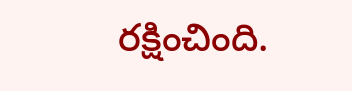రక్షించింది.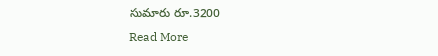సుమారు రూ.3200
Read More